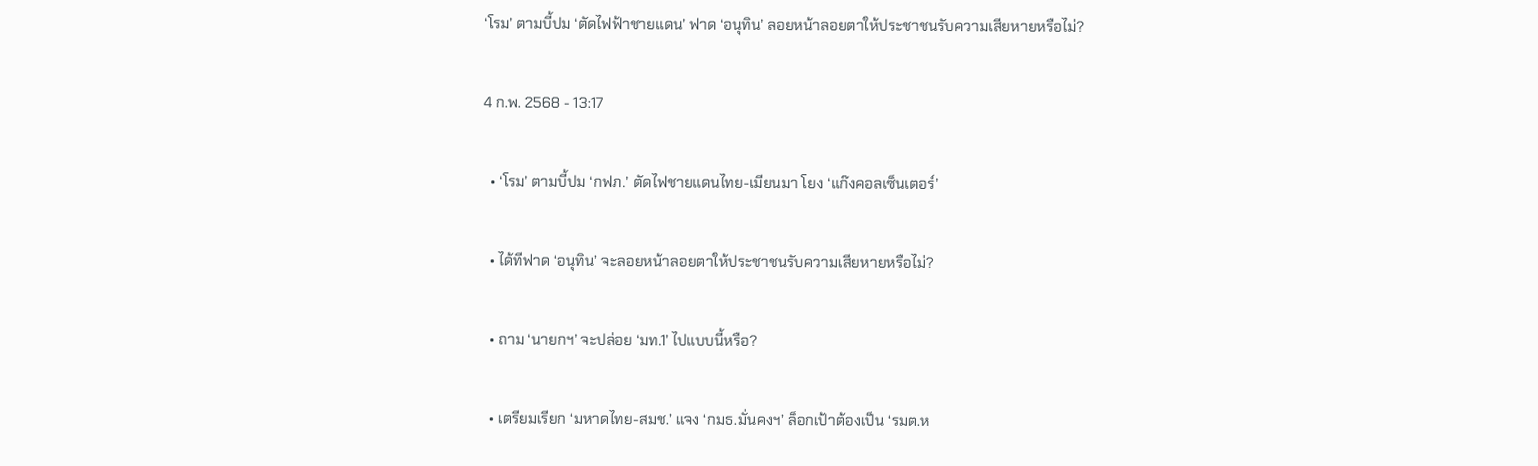‘โรม’ ตามบี้ปม ‘ตัดไฟฟ้าชายแดน’ ฟาด ‘อนุทิน’ ลอยหน้าลอยตาให้ประชาชนรับความเสียหายหรือไม่?

4 ก.พ. 2568 - 13:17

  • ‘โรม’ ตามบี้ปม ‘กฟภ.’ ตัดไฟชายแดนไทย-เมียนมา โยง ‘แก๊งคอลเซ็นเตอร์’

  • ได้ทีฟาด ‘อนุทิน’ จะลอยหน้าลอยตาให้ประชาชนรับความเสียหายหรือไม่?

  • ถาม ‘นายกฯ’ จะปล่อย ‘มท.1’ ไปแบบนี้หรือ?

  • เตรียมเรียก ‘มหาดไทย-สมช.’ แจง ‘กมธ.มั่นคงฯ’ ล็อกเป้าต้องเป็น ‘รมต.ห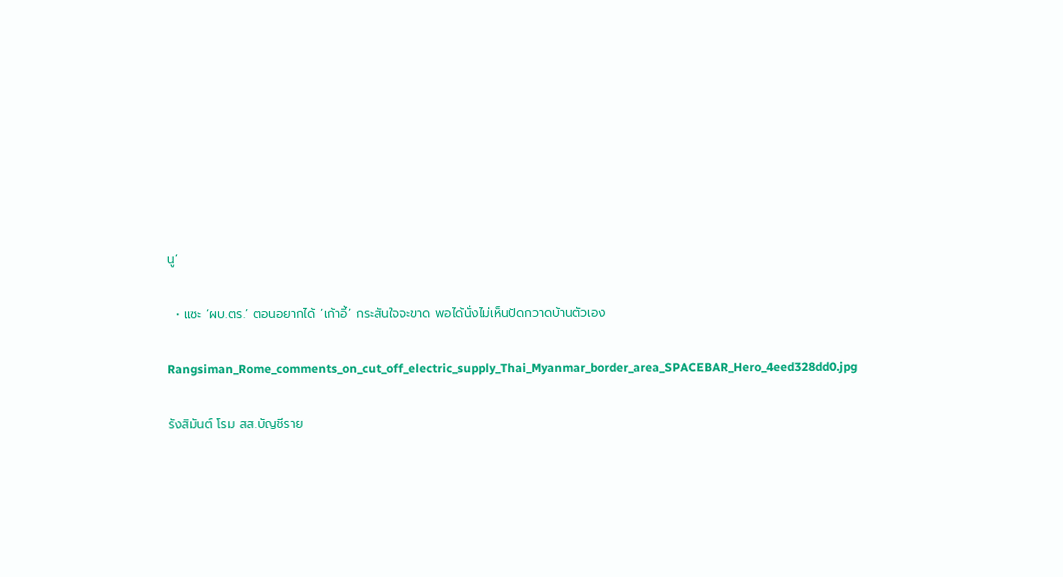นู’

  • แซะ ‘ผบ.ตร.’ ตอนอยากได้ ‘เก้าอี้’ กระสันใจจะขาด พอได้นั่งไม่เห็นปัดกวาดบ้านตัวเอง

Rangsiman_Rome_comments_on_cut_off_electric_supply_Thai_Myanmar_border_area_SPACEBAR_Hero_4eed328dd0.jpg

รังสิมันต์ โรม สส.บัญชีราย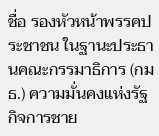ชื่อ รองหัวหน้าพรรคประชาชน ในฐานะประธานคณะกรรมาธิการ (กมธ.) ความมั่นคงแห่งรัฐ กิจการชาย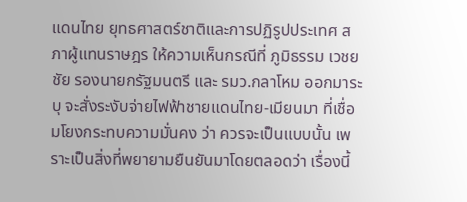แดนไทย ยุทธศาสตร์ชาติและการปฏิรูปประเทศ สภาผู้แทนราษฎร ให้ความเห็นกรณีที่ ภูมิธรรม เวชยชัย รองนายกรัฐมนตรี และ รมว.กลาโหม ออกมาระบุ จะสั่งระงับจ่ายไฟฟ้าชายแดนไทย-เมียนมา ที่เชื่อมโยงกระทบความมั่นคง ว่า ควรจะเป็นแบบนั้น เพราะเป็นสิ่งที่พยายามยืนยันมาโดยตลอดว่า เรื่องนี้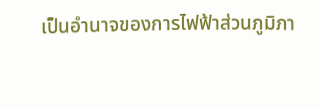เป็นอำนาจของการไฟฟ้าส่วนภูมิภา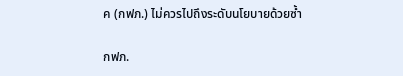ค (กฟภ.) ไม่ควรไปถึงระดับนโยบายด้วยซ้ำ

กฟภ.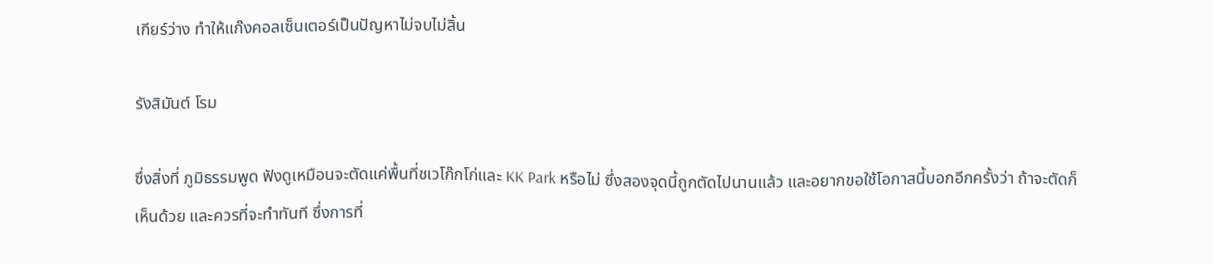เกียร์ว่าง ทำให้แก๊งคอลเซ็นเตอร์เป็นปัญหาไม่จบไม่สิ้น

รังสิมันต์ โรม

ซึ่งสิ่งที่ ภูมิธรรมพูด ฟังดูเหมือนจะตัดแค่พื้นที่ชเวโก๊กโก่และ KK Park หรือไม่ ซึ่งสองจุดนี้ถูกตัดไปนานแล้ว และอยากขอใช้โอกาสนี้บอกอีกครั้งว่า ถ้าจะตัดก็เห็นด้วย และควรที่จะทำทันที ซึ่งการที่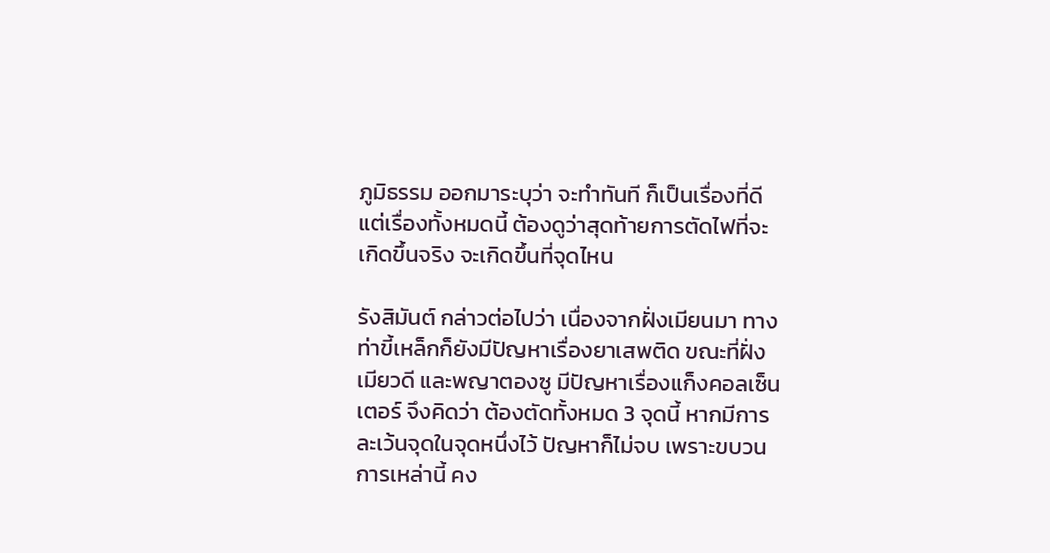ภูมิธรรม ออกมาระบุว่า จะทำทันที ก็เป็นเรื่องที่ดี แต่เรื่องทั้งหมดนี้ ต้องดูว่าสุดท้ายการตัดไฟที่จะเกิดขึ้นจริง จะเกิดขึ้นที่จุดไหน

รังสิมันต์ กล่าวต่อไปว่า เนื่องจากฝั่งเมียนมา ทางท่าขี้เหล็กก็ยังมีปัญหาเรื่องยาเสพติด ขณะที่ฝั่งเมียวดี และพญาตองซู มีปัญหาเรื่องแก็งคอลเซ็นเตอร์ จึงคิดว่า ต้องตัดทั้งหมด 3 จุดนี้ หากมีการละเว้นจุดในจุดหนึ่งไว้ ปัญหาก็ไม่จบ เพราะขบวนการเหล่านี้ คง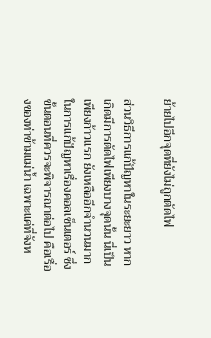ย้ายไปอีกจุดที่ยังไม่ถูกตัดไฟ

ส่วนวิธีการแก้ปัญหาในระยะยาว หากเกิดมีการตัดไฟเพียงบางจุดนั้น นี่เป็นเพียงก้าวแรก ยังเหลืออีกจำนวนมาก ในการแก้ปัญหาเรื่องคอลเซ็นเตอร์ ซึ่งขั้นตอนที่ควรจะพิจารณาต่อไป คือเรื่องของท่าข้ามแม่น้ำ เฉพาะแค่ที่จังห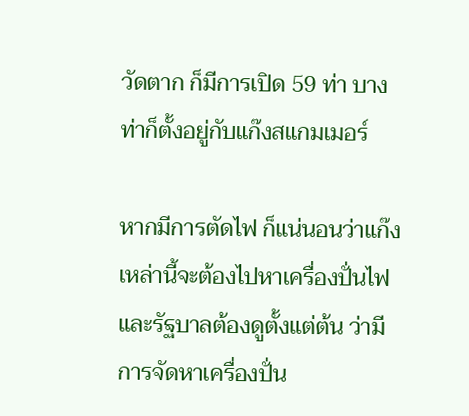วัดตาก ก็มีการเปิด 59 ท่า บางท่าก็ตั้งอยู่กับแก๊งสแกมเมอร์

หากมีการตัดไฟ ก็แน่นอนว่าแก๊งเหล่านี้จะต้องไปหาเครื่องปั่นไฟ และรัฐบาลต้องดูตั้งแต่ต้น ว่ามีการจัดหาเครื่องปั่น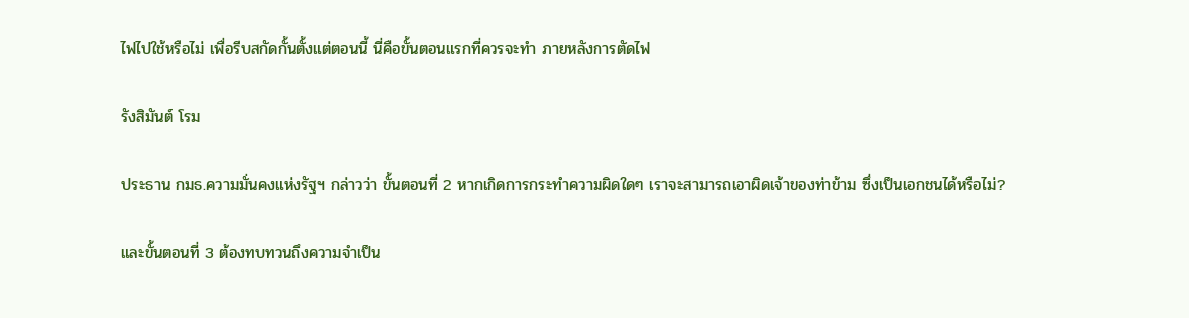ไฟไปใช้หรือไม่ เพื่อรีบสกัดกั้นตั้งแต่ตอนนี้ นี่คือขั้นตอนแรกที่ควรจะทำ ภายหลังการตัดไฟ

รังสิมันต์ โรม

ประธาน กมธ.ความมั่นคงแห่งรัฐฯ กล่าวว่า ขั้นตอนที่ 2 หากเกิดการกระทำความผิดใดๆ เราจะสามารถเอาผิดเจ้าของท่าข้าม ซึ่งเป็นเอกชนได้หรือไม่?

และขั้นตอนที่ 3 ต้องทบทวนถึงความจำเป็น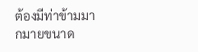ต้องมีท่าข้ามมากมายขนาด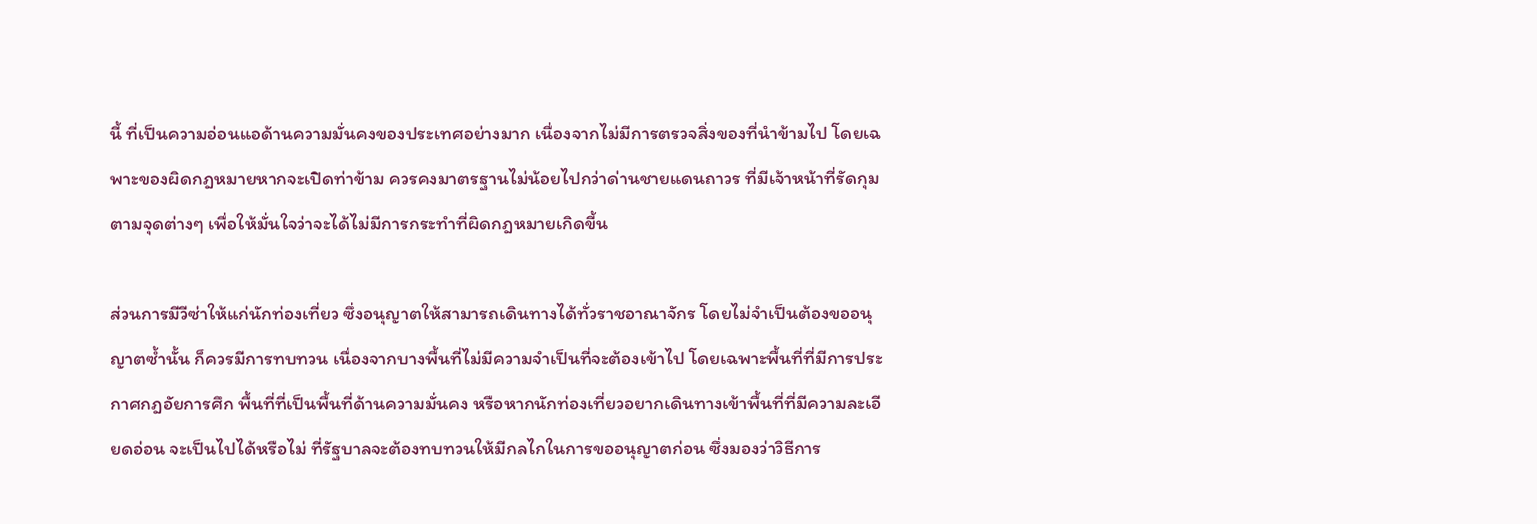นี้ ที่เป็นความอ่อนแอด้านความมั่นคงของประเทศอย่างมาก เนื่องจากไม่มีการตรวจสิ่งของที่นำข้ามไป โดยเฉพาะของผิดกฎหมายหากจะเปิดท่าข้าม ควรคงมาตรฐานไม่น้อยไปกว่าด่านชายแดนถาวร ที่มีเจ้าหน้าที่รัดกุมตามจุดต่างๆ เพื่อให้มั่นใจว่าจะได้ไม่มีการกระทำที่ผิดกฎหมายเกิดขี้น

ส่วนการมีวีซ่าให้แก่นักท่องเที่ยว ซึ่งอนุญาตให้สามารถเดินทางได้ทั่วราชอาณาจักร โดยไม่จำเป็นต้องขออนุญาตซ้ำนั้น ก็ควรมีการทบทวน เนื่องจากบางพื้นที่ไม่มีความจำเป็นที่จะต้องเข้าไป โดยเฉพาะพื้นที่ที่มีการประกาศกฎอัยการศึก พื้นที่ที่เป็นพื้นที่ด้านความมั่นคง หรือหากนักท่องเที่ยวอยากเดินทางเข้าพื้นที่ที่มีความละเอียดอ่อน จะเป็นไปได้หรือไม่ ที่รัฐบาลจะต้องทบทวนให้มีกลไกในการขออนุญาตก่อน ซึ่งมองว่าวิธีการ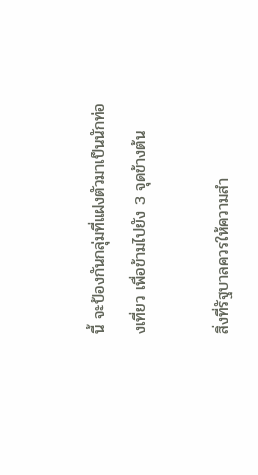นี้ จะป้องกันกลุ่มที่แฝงตัวมาเป็นนักท่องเที่ยว เพื่อข้ามไปยัง 3 จุดข้างต้น

สิ่งที่รัฐบาลควรให้ความสำ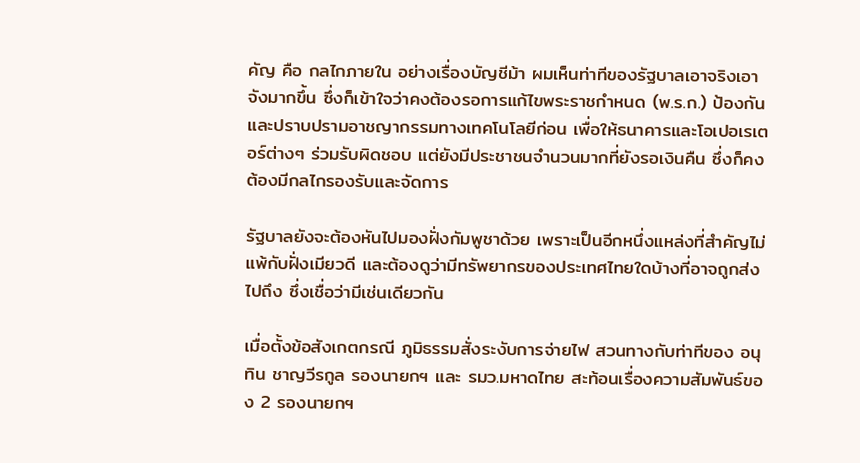คัญ คือ กลไกภายใน อย่างเรื่องบัญชีม้า ผมเห็นท่าทีของรัฐบาลเอาจริงเอาจังมากขึ้น ซึ่งก็เข้าใจว่าคงต้องรอการแก้ไขพระราชกำหนด (พ.ร.ก.) ป้องกันและปราบปรามอาชญากรรมทางเทคโนโลยีก่อน เพื่อให้ธนาคารและโอเปอเรเตอร์ต่างๆ ร่วมรับผิดชอบ แต่ยังมีประชาชนจำนวนมากที่ยังรอเงินคืน ซึ่งก็คงต้องมีกลไกรองรับและจัดการ

รัฐบาลยังจะต้องหันไปมองฝั่งกัมพูชาด้วย เพราะเป็นอีกหนึ่งแหล่งที่สำคัญไม่แพ้กับฝั่งเมียวดี และต้องดูว่ามีทรัพยากรของประเทศไทยใดบ้างที่อาจถูกส่งไปถึง ซึ่งเชื่อว่ามีเช่นเดียวกัน

เมื่อตั้งข้อสังเกตกรณี ภูมิธรรมสั่งระงับการจ่ายไฟ สวนทางกับท่าทีของ อนุทิน ชาญวีรกูล รองนายกฯ และ รมว.มหาดไทย สะท้อนเรื่องความสัมพันธ์ของ 2 รองนายกฯ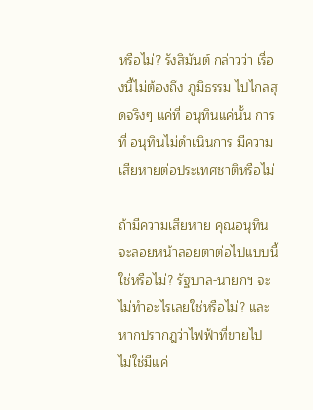หรือไม่? รังสิมันต์ กล่าวว่า เรื่องนี้ไม่ต้องถึง ภูมิธรรม ไปไกลสุดจริงๆ แค่ที่ อนุทินแค่นั้น การที่ อนุทินไม่ดำเนินการ มีความเสียหายต่อประเทศชาติหรือไม่

ถ้ามีความเสียหาย คุณอนุทินจะลอยหน้าลอยตาต่อไปแบบนี้ใช่หรือไม่? รัฐบาล-นายกฯ จะไม่ทำอะไรเลยใช่หรือไม่? และหากปรากฎว่าไฟฟ้าที่ขายไป ไม่ใช่มีแค่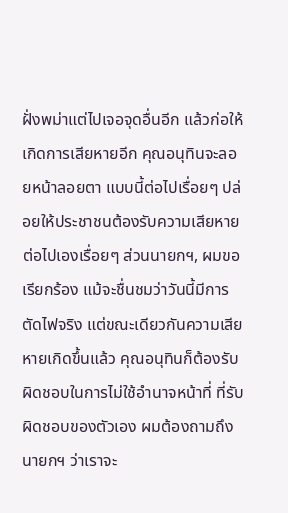ฝั่งพม่าแต่ไปเจอจุดอื่นอีก แล้วก่อให้เกิดการเสียหายอีก คุณอนุทินจะลอยหน้าลอยตา แบบนี้ต่อไปเรื่อยๆ ปล่อยให้ประชาชนต้องรับความเสียหายต่อไปเองเรื่อยๆ ส่วนนายกฯ, ผมขอเรียกร้อง แม้จะชื่นชมว่าวันนี้มีการตัดไฟจริง แต่ขณะเดียวกันความเสียหายเกิดขึ้นแล้ว คุณอนุทินก็ต้องรับผิดชอบในการไม่ใช้อำนาจหน้าที่ ที่รับผิดชอบของตัวเอง ผมต้องถามถึงนายกฯ ว่าเราจะ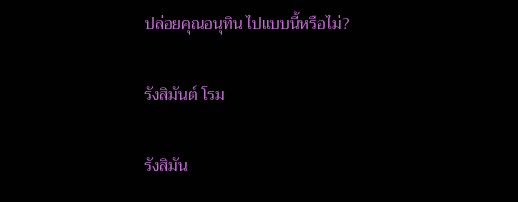ปล่อยคุณอนุทิน ไปแบบนี้หรือไม่?

รังสิมันต์ โรม

รังสิมัน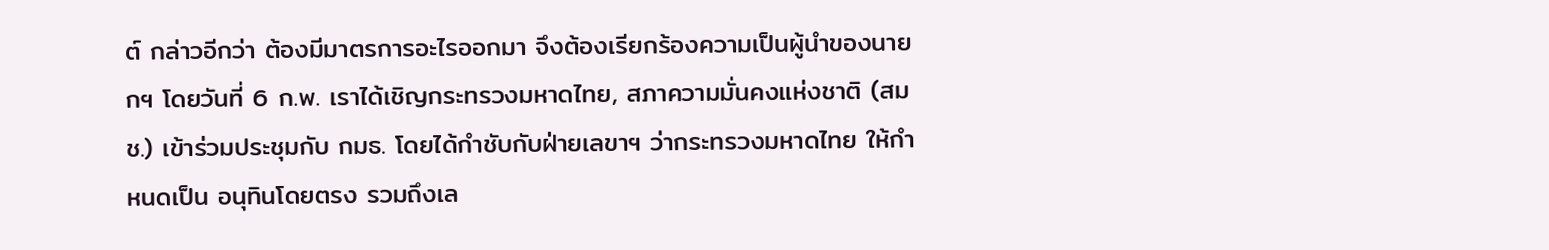ต์ กล่าวอีกว่า ต้องมีมาตรการอะไรออกมา จึงต้องเรียกร้องความเป็นผู้นำของนายกฯ โดยวันที่ 6 ก.พ. เราได้เชิญกระทรวงมหาดไทย, สภาความมั่นคงแห่งชาติ (สมช.) เข้าร่วมประชุมกับ กมธ. โดยได้กำชับกับฝ่ายเลขาฯ ว่ากระทรวงมหาดไทย ให้กำหนดเป็น อนุทินโดยตรง รวมถึงเล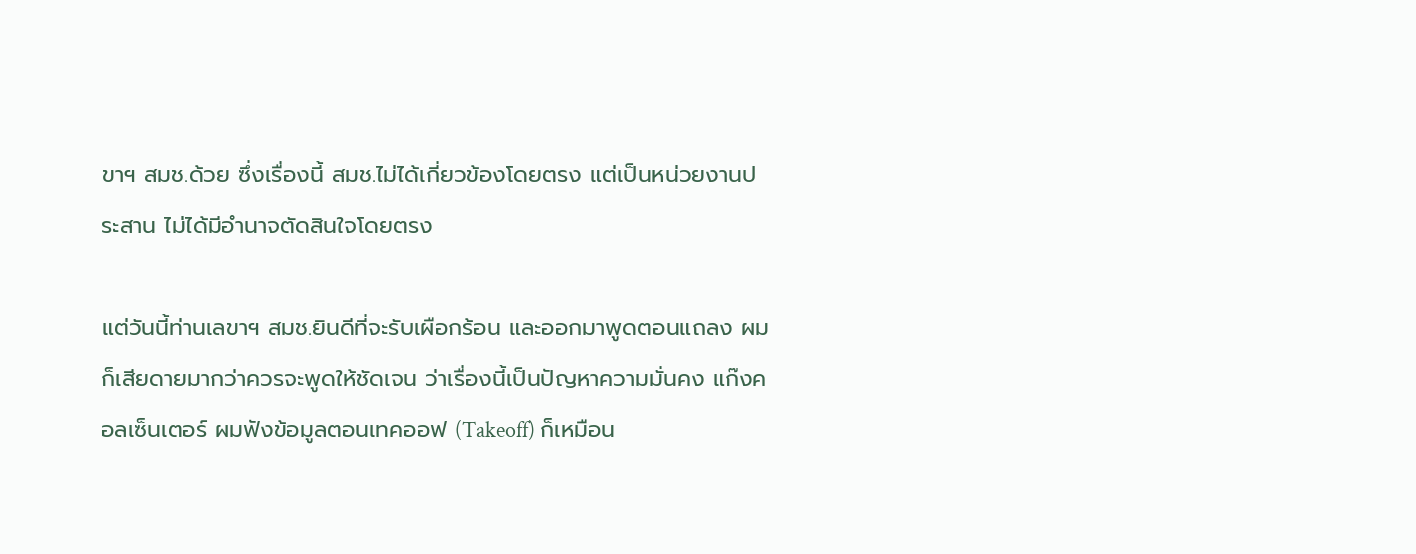ขาฯ สมช.ด้วย ซึ่งเรื่องนี้ สมช.ไม่ได้เกี่ยวข้องโดยตรง แต่เป็นหน่วยงานประสาน ไม่ได้มีอำนาจตัดสินใจโดยตรง

แต่วันนี้ท่านเลขาฯ สมช.ยินดีที่จะรับเผือกร้อน และออกมาพูดตอนแถลง ผมก็เสียดายมากว่าควรจะพูดให้ชัดเจน ว่าเรื่องนี้เป็นปัญหาความมั่นคง แก๊งคอลเซ็นเตอร์ ผมฟังข้อมูลตอนเทคออฟ (Takeoff) ก็เหมือน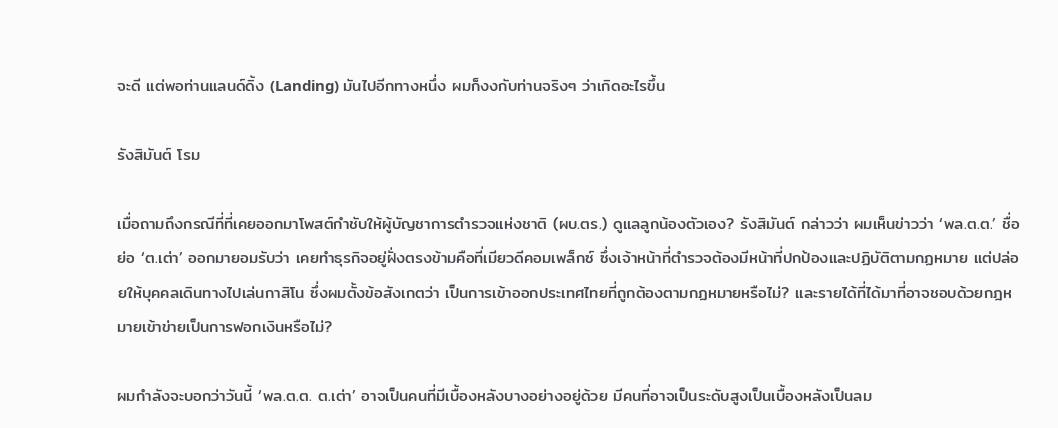จะดี แต่พอท่านแลนด์ดิ้ง (Landing) มันไปอีกทางหนึ่ง ผมก็งงกับท่านจริงๆ ว่าเกิดอะไรขึ้น

รังสิมันต์ โรม

เมื่อถามถึงกรณีที่ที่เคยออกมาโพสต์กำชับให้ผู้บัญชาการตำรวจแห่งชาติ (ผบ.ตร.) ดูแลลูกน้องตัวเอง? รังสิมันต์ กล่าวว่า ผมเห็นข่าวว่า ‘พล.ต.ต.’ ชื่อย่อ ‘ต.เต่า’ ออกมายอมรับว่า เคยทำธุรกิจอยู่ฝั่งตรงข้ามคือที่เมียวดีคอมเพล็กซ์ ซึ่งเจ้าหน้าที่ตำรวจต้องมีหน้าที่ปกป้องและปฏิบัติตามกฏหมาย แต่ปล่อยให้บุคคลเดินทางไปเล่นกาสิโน ซึ่งผมตั้งข้อสังเกตว่า เป็นการเข้าออกประเทศไทยที่ถูกต้องตามกฏหมายหรือไม่? และรายได้ที่ได้มาที่อาจชอบด้วยกฎหมายเข้าข่ายเป็นการฟอกเงินหรือไม่?

ผมกำลังจะบอกว่าวันนี้ ‘พล.ต.ต. ต.เต่า’ อาจเป็นคนที่มีเบื้องหลังบางอย่างอยู่ด้วย มีคนที่อาจเป็นระดับสูงเป็นเบื้องหลังเป็นลม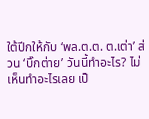ใต้ปีกให้กับ ‘พล.ต.ต. ต.เต่า’ ส่วน ‘บิ๊กต่าย’ วันนี้ทำอะไร? ไม่เห็นทำอะไรเลย เป็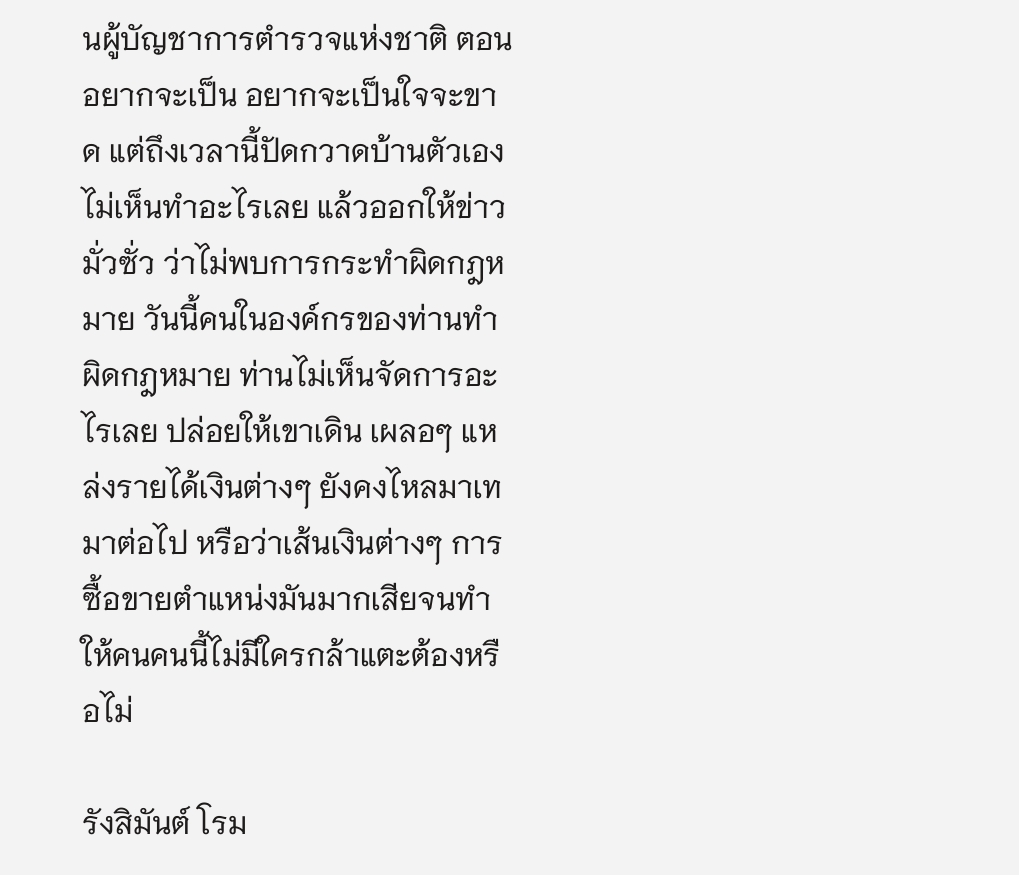นผู้บัญชาการตำรวจแห่งชาติ ตอนอยากจะเป็น อยากจะเป็นใจจะขาด แต่ถึงเวลานี้ปัดกวาดบ้านตัวเองไม่เห็นทำอะไรเลย แล้วออกให้ข่าวมั่วซั่ว ว่าไม่พบการกระทำผิดกฎหมาย วันนี้คนในองค์กรของท่านทำผิดกฎหมาย ท่านไม่เห็นจัดการอะไรเลย ปล่อยให้เขาเดิน เผลอๆ แหล่งรายได้เงินต่างๆ ยังคงไหลมาเทมาต่อไป หรือว่าเส้นเงินต่างๆ การซื้อขายตำแหน่งมันมากเสียจนทำให้คนคนนี้ไม่มีใครกล้าแตะต้องหรือไม่

รังสิมันต์ โรม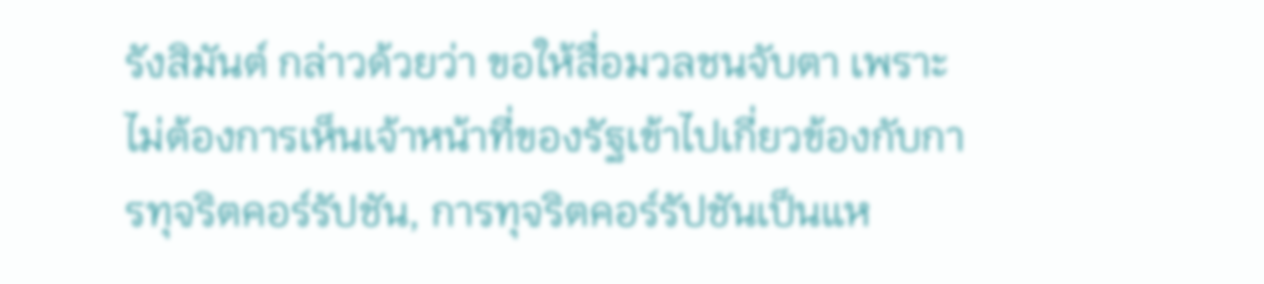รังสิมันต์ กล่าวด้วยว่า ขอให้สื่อมวลชนจับตา เพราะไม่ต้องการเห็นเจ้าหน้าที่ของรัฐเข้าไปเกี่ยวข้องกับการทุจริตคอร์รัปชัน, การทุจริตคอร์รัปชันเป็นแห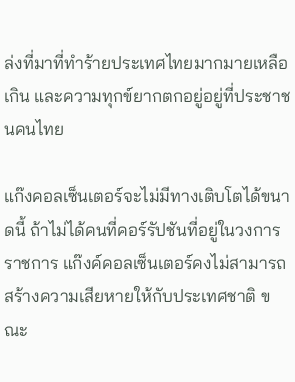ล่งที่มาที่ทำร้ายประเทศไทยมากมายเหลือเกิน และความทุกข์ยากตกอยู่อยู่ที่ประชาชนคนไทย

แก๊งคอลเซ็นเตอร์จะไม่มีทางเติบโตได้ขนาดนี้ ถ้าไม่ได้คนที่คอร์รัปชันที่อยู่ในวงการราชการ แก๊งค์คอลเซ็นเตอร์คงไม่สามารถสร้างความเสียหายให้กับประเทศชาติ ขณะ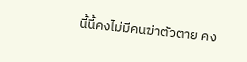นี้นี้คงไม่มีคนฆ่าตัวตาย คง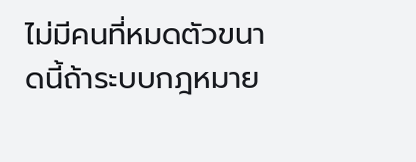ไม่มีคนที่หมดตัวขนาดนี้ถ้าระบบกฎหมาย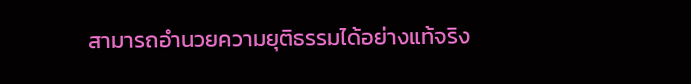สามารถอำนวยความยุติธรรมได้อย่างแท้จริง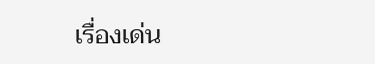เรื่องเด่น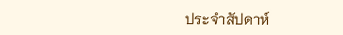ประจำสัปดาห์